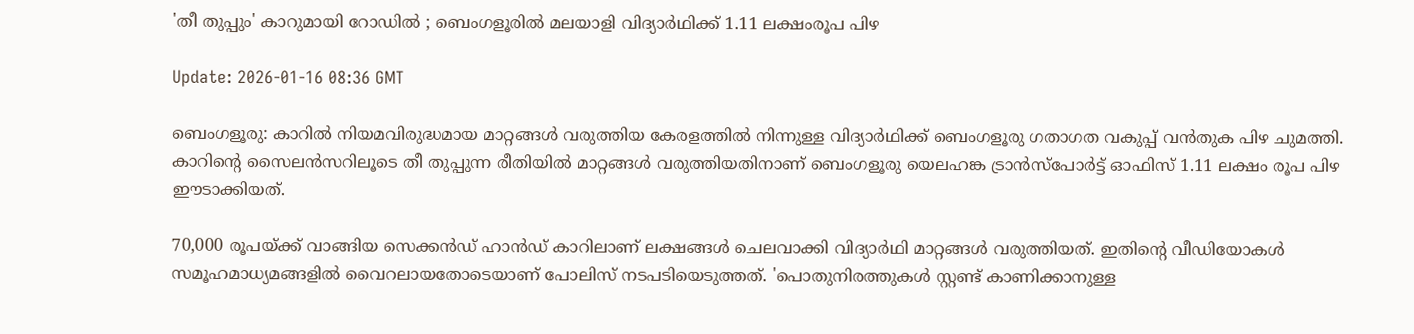'തീ തുപ്പും' കാറുമായി റോഡില്‍ ; ബെംഗളൂരില്‍ മലയാളി വിദ്യാര്‍ഥിക്ക് 1.11 ലക്ഷംരൂപ പിഴ

Update: 2026-01-16 08:36 GMT

ബെംഗളൂരു: കാറില്‍ നിയമവിരുദ്ധമായ മാറ്റങ്ങള്‍ വരുത്തിയ കേരളത്തില്‍ നിന്നുള്ള വിദ്യാര്‍ഥിക്ക് ബെംഗളൂരു ഗതാഗത വകുപ്പ് വന്‍തുക പിഴ ചുമത്തി. കാറിന്റെ സൈലന്‍സറിലൂടെ തീ തുപ്പുന്ന രീതിയില്‍ മാറ്റങ്ങള്‍ വരുത്തിയതിനാണ് ബെംഗളൂരു യെലഹങ്ക ട്രാന്‍സ്പോര്‍ട്ട് ഓഫിസ് 1.11 ലക്ഷം രൂപ പിഴ ഈടാക്കിയത്.

70,000 രൂപയ്ക്ക് വാങ്ങിയ സെക്കന്‍ഡ് ഹാന്‍ഡ് കാറിലാണ് ലക്ഷങ്ങള്‍ ചെലവാക്കി വിദ്യാര്‍ഥി മാറ്റങ്ങള്‍ വരുത്തിയത്. ഇതിന്റെ വീഡിയോകള്‍ സമൂഹമാധ്യമങ്ങളില്‍ വൈറലായതോടെയാണ് പോലിസ് നടപടിയെടുത്തത്. 'പൊതുനിരത്തുകള്‍ സ്റ്റണ്ട് കാണിക്കാനുള്ള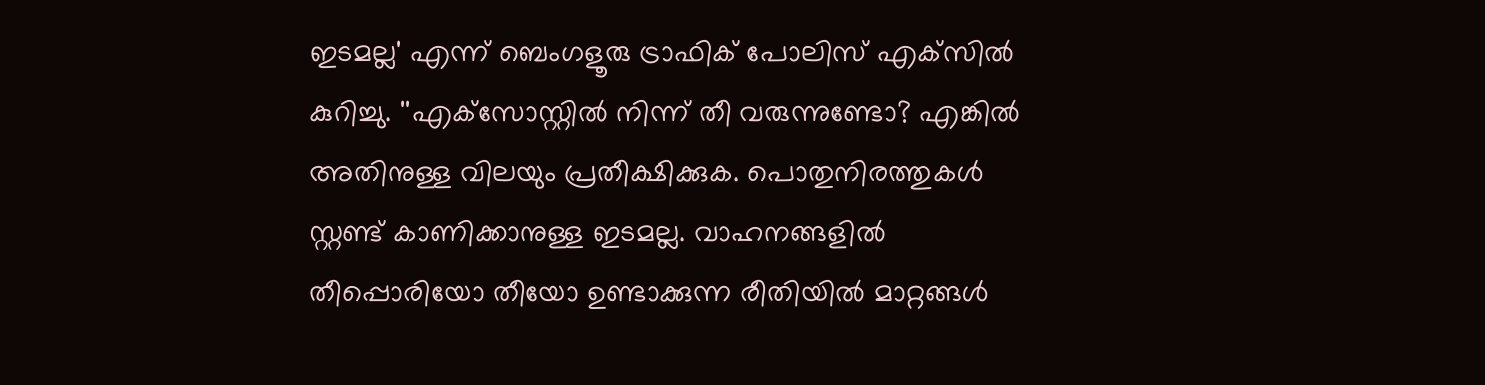ഇടമല്ല' എന്ന് ബെംഗളൂരു ട്രാഫിക് പോലിസ് എക്‌സില്‍ കുറിച്ചു. ''എക്‌സോസ്റ്റില്‍ നിന്ന് തീ വരുന്നുണ്ടോ? എങ്കില്‍ അതിനുള്ള വിലയും പ്രതീക്ഷിക്കുക. പൊതുനിരത്തുകള്‍ സ്റ്റണ്ട് കാണിക്കാനുള്ള ഇടമല്ല. വാഹനങ്ങളില്‍ തീപ്പൊരിയോ തീയോ ഉണ്ടാക്കുന്ന രീതിയില്‍ മാറ്റങ്ങള്‍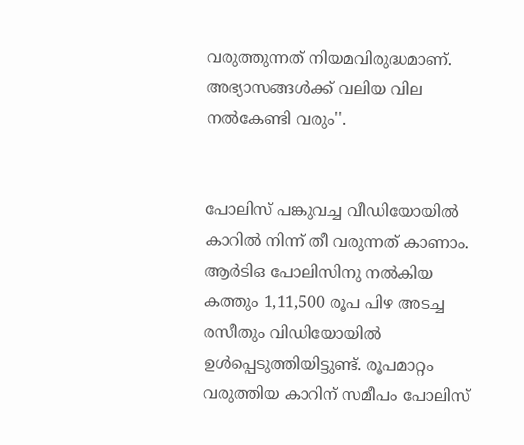വരുത്തുന്നത് നിയമവിരുദ്ധമാണ്. അഭ്യാസങ്ങള്‍ക്ക് വലിയ വില നല്‍കേണ്ടി വരും''.


പോലിസ് പങ്കുവച്ച വീഡിയോയില്‍ കാറില്‍ നിന്ന് തീ വരുന്നത് കാണാം. ആര്‍ടിഒ പോലിസിനു നല്‍കിയ കത്തും 1,11,500 രൂപ പിഴ അടച്ച രസീതും വിഡിയോയില്‍ ഉള്‍പ്പെടുത്തിയിട്ടുണ്ട്. രൂപമാറ്റം വരുത്തിയ കാറിന് സമീപം പോലിസ്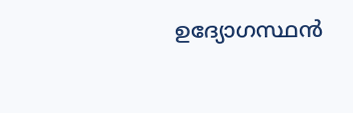ഉദ്യോഗസ്ഥന്‍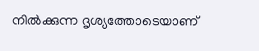നില്‍ക്കുന്ന ദൃശ്യത്തോടെയാണ്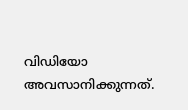വിഡിയോ അവസാനിക്കുന്നത്.